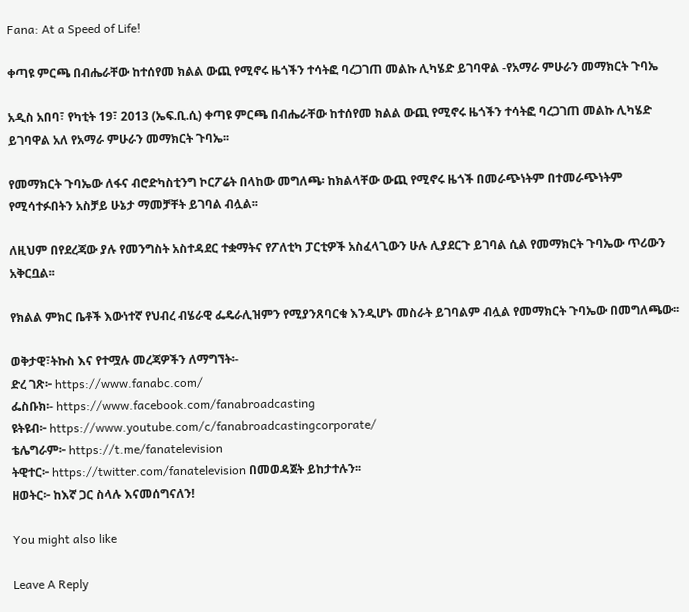Fana: At a Speed of Life!

ቀጣዩ ምርጫ በብሔራቸው ከተሰየመ ክልል ውጪ የሚኖሩ ዜጎችን ተሳትፎ ባረጋገጠ መልኩ ሊካሄድ ይገባዋል -የአማራ ምሁራን መማክርት ጉባኤ

አዲስ አበባ፣ የካቲት 19፣ 2013 (ኤፍ.ቢ.ሲ) ቀጣዩ ምርጫ በብሔራቸው ከተሰየመ ክልል ውጪ የሚኖሩ ዜጎችን ተሳትፎ ባረጋገጠ መልኩ ሊካሄድ ይገባዋል አለ የአማራ ምሁራን መማክርት ጉባኤ፡፡

የመማክርት ጉባኤው ለፋና ብሮድካስቲንግ ኮርፖሬት በላከው መግለጫ፡ ከክልላቸው ውጪ የሚኖሩ ዜጎች በመራጭነትም በተመራጭነትም የሚሳተፉበትን አስቻይ ሁኔታ ማመቻቸት ይገባል ብሏል፡፡

ለዚህም በየደረጃው ያሉ የመንግስት አስተዳደር ተቋማትና የፖለቲካ ፓርቲዎች አስፈላጊውን ሁሉ ሊያደርጉ ይገባል ሲል የመማክርት ጉባኤው ጥሪውን አቅርቧል፡፡

የክልል ምክር ቤቶች እውነተኛ የህብረ ብሄራዊ ፌዴራሊዝምን የሚያንጸባርቁ እንዲሆኑ መስራት ይገባልም ብሏል የመማክርት ጉባኤው በመግለጫው፡፡

ወቅታዊ፣ትኩስ እና የተሟሉ መረጃዎችን ለማግኘት፡-
ድረ ገጽ፦ https://www.fanabc.com/
ፌስቡክ፡- https://www.facebook.com/fanabroadcasting
ዩትዩብ፦ https://www.youtube.com/c/fanabroadcastingcorporate/
ቴሌግራም፦ https://t.me/fanatelevision
ትዊተር፦ https://twitter.com/fanatelevision በመወዳጀት ይከታተሉን፡፡
ዘወትር፦ ከእኛ ጋር ስላሉ እናመሰግናለን!

You might also like

Leave A Reply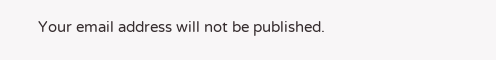Your email address will not be published.